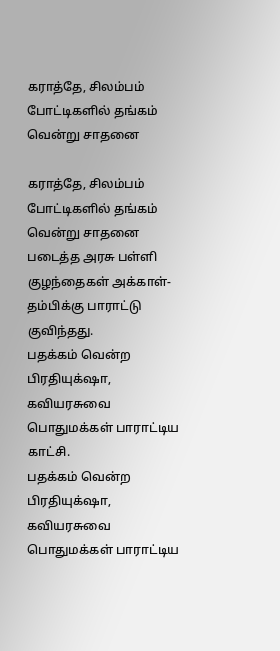கராத்தே, சிலம்பம் போட்டிகளில் தங்கம் வென்று சாதனை

கராத்தே, சிலம்பம் போட்டிகளில் தங்கம் வென்று சாதனை படைத்த அரசு பள்ளி குழந்தைகள் அக்காள்-தம்பிக்கு பாராட்டு குவிந்தது.
பதக்கம் வென்ற பிரதியுக்‌ஷா, கவியரசுவை பொதுமக்கள் பாராட்டிய காட்சி.
பதக்கம் வென்ற பிரதியுக்‌ஷா, கவியரசுவை பொதுமக்கள் பாராட்டிய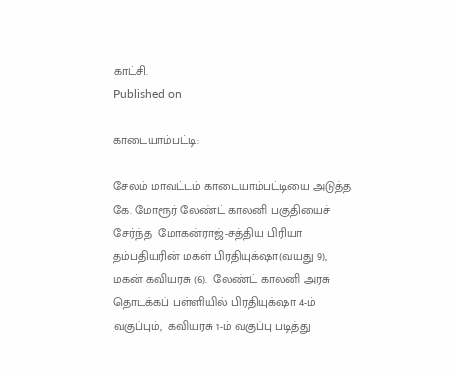காட்சி.
Published on

காடையாம்பட்டி:

சேலம் மாவட்டம் காடையாம்பட்டியை அடுத்த கே. மோரூர் லேண்ட் காலனி பகுதியைச் சேர்ந்த  மோகன்ராஜ்-சத்திய பிரியா தம்பதியரின் மகள் பிரதியுக்‌ஷா(வயது 9), மகன் கவியரசு (6).  லேண்ட் காலனி அரசு தொடக்கப் பள்ளியில் பிரதியுக்‌ஷா 4-ம் வகுப்பும்,  கவியரசு 1-ம் வகுப்பு படித்து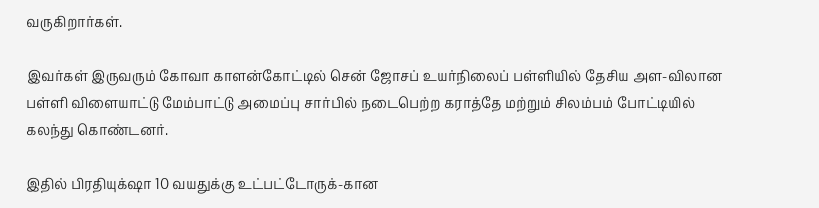வருகிறார்கள்.

இவர்கள் இருவரும் கோவா காளன்கோட்டில் சென் ஜோசப் உயர்நிலைப் பள்ளியில் தேசிய அள-விலான பள்ளி விளையாட்டு மேம்பாட்டு அமைப்பு சார்பில் நடைபெற்ற கராத்தே மற்றும் சிலம்பம் போட்டியில் கலந்து கொண்டனர்.

இதில் பிரதியுக்‌ஷா 10 வயதுக்கு உட்பட்டோருக்-கான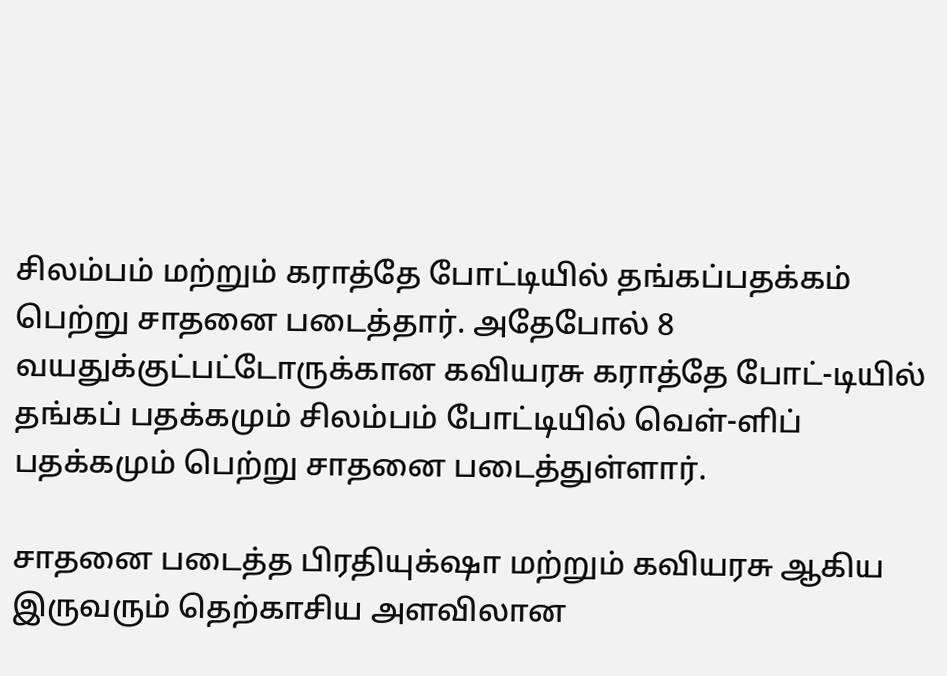சிலம்பம் மற்றும் கராத்தே போட்டியில் தங்கப்பதக்கம் பெற்று சாதனை படைத்தார். அதேபோல் 8 வயதுக்குட்பட்டோருக்கான கவியரசு கராத்தே போட்-டியில் தங்கப் பதக்கமும் சிலம்பம் போட்டியில் வெள்-ளிப் பதக்கமும் பெற்று சாதனை படைத்துள்ளார்.

சாதனை படைத்த பிரதியுக்‌ஷா மற்றும் கவியரசு ஆகிய இருவரும் தெற்காசிய அளவிலான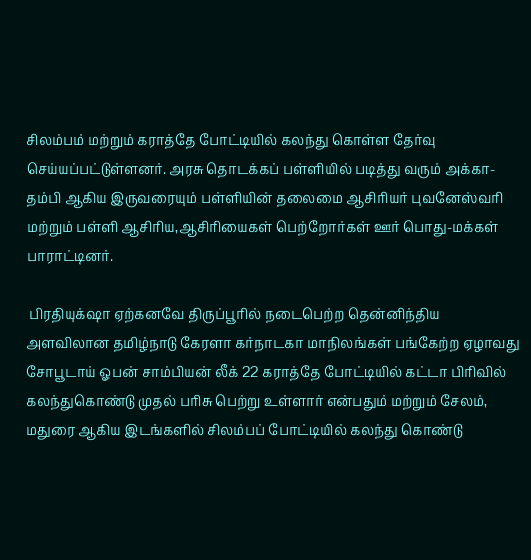சிலம்பம் மற்றும் கராத்தே போட்டியில் கலந்து கொள்ள தேர்வு செய்யப்பட்டுள்ளனர். அரசு தொடக்கப் பள்ளியில் படித்து வரும் அக்கா-தம்பி ஆகிய இருவரையும் பள்ளியின் தலைமை ஆசிரியர் புவனேஸ்வரி மற்றும் பள்ளி ஆசிரிய,ஆசிரியைகள் பெற்றோர்கள் ஊர் பொது-மக்கள் பாராட்டினர்.

 பிரதியுக்‌ஷா ஏற்கனவே திருப்பூரில் நடைபெற்ற தென்னிந்திய அளவிலான தமிழ்நாடு கேரளா கர்நாடகா மாநிலங்கள் பங்கேற்ற ஏழாவது சோபூடாய் ஓபன் சாம்பியன் லீக் 22 கராத்தே போட்டியில் கட்டா பிரிவில் கலந்துகொண்டு முதல் பரிசு பெற்று உள்ளார் என்பதும் மற்றும் சேலம், மதுரை ஆகிய இடங்களில் சிலம்பப் போட்டியில் கலந்து கொண்டு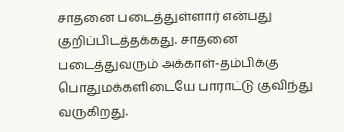சாதனை படைத்துள்ளார் என்பது குறிப்பிடத்தக்கது. சாதனை படைத்துவரும் அக்காள்-தம்பிக்கு பொதுமக்களிடையே பாராட்டு குவிந்து வருகிறது.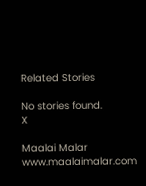Related Stories

No stories found.
X

Maalai Malar
www.maalaimalar.com